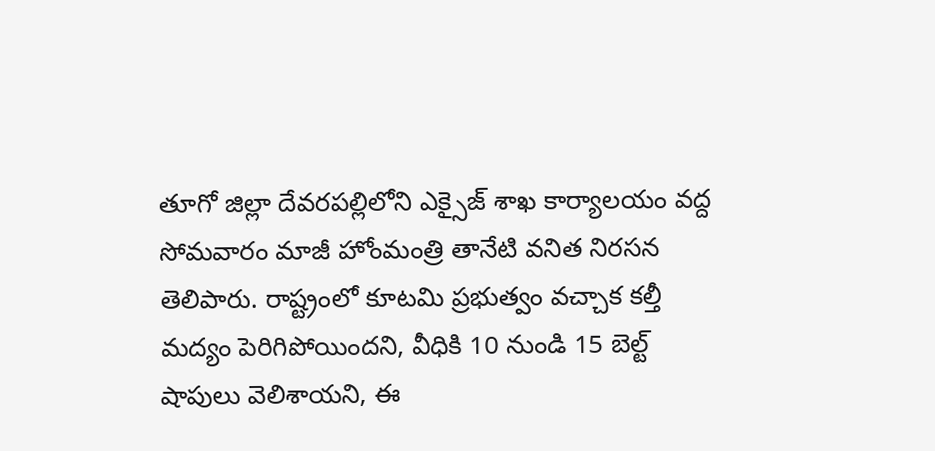తూగో జిల్లా దేవరపల్లిలోని ఎక్సైజ్ శాఖ కార్యాలయం వద్ద సోమవారం మాజీ హోంమంత్రి తానేటి వనిత నిరసన తెలిపారు. రాష్ట్రంలో కూటమి ప్రభుత్వం వచ్చాక కల్తీ మద్యం పెరిగిపోయిందని, వీధికి 10 నుండి 15 బెల్ట్ షాపులు వెలిశాయని, ఈ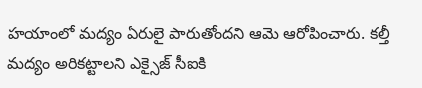హయాంలో మద్యం ఏరులై పారుతోందని ఆమె ఆరోపించారు. కల్తీ మద్యం అరికట్టాలని ఎక్సైజ్ సీఐకి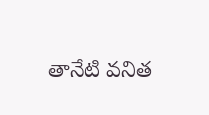తానేటి వనిత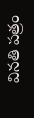వినతి పత్రం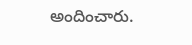అందించారు.